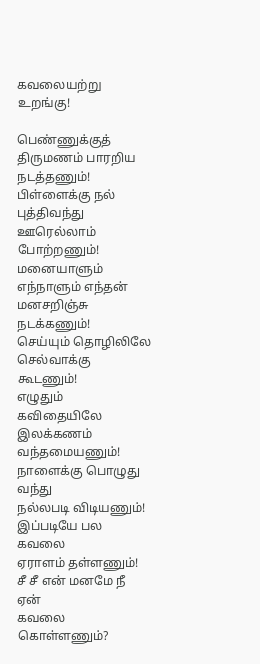கவலையற்று உறங்கு!

பெண்ணுக்குத் திருமணம் பாரறிய நடத்தணும்!
பிள்ளைக்கு நல் புத்திவந்து
ஊரெல்லாம் போற்றணும்!
மனையாளும் எந்நாளும் எந்தன்
மனசறிஞ்சு நடக்கணும்!
செய்யும் தொழிலிலே
செல்வாக்கு கூடணும்!
எழுதும் கவிதையிலே
இலக்கணம் வந்தமையணும்!
நாளைக்கு பொழுது வந்து
நல்லபடி விடியணும்!
இப்படியே பல கவலை
ஏராளம் தள்ளணும்!
சீ சீ என் மனமே நீ ஏன்
கவலை கொள்ளணும்?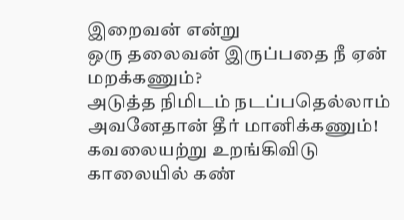இறைவன் என்று
ஒரு தலைவன் இருப்பதை நீ ஏன்
மறக்கணும்?
அடுத்த நிமிடம் நடப்பதெல்லாம்
அவனேதான் தீர் மானிக்கணும்!
கவலையற்று உறங்கிவிடு
காலையில் கண்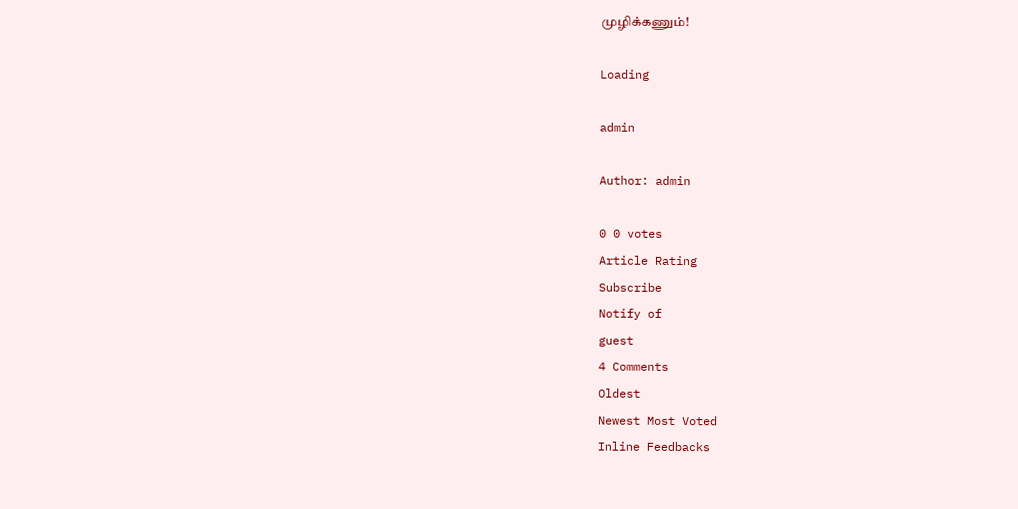முழிக்கணும்!

Loading

admin

Author: admin

0 0 votes
Article Rating
Subscribe
Notify of
guest
4 Comments
Oldest
Newest Most Voted
Inline Feedbacks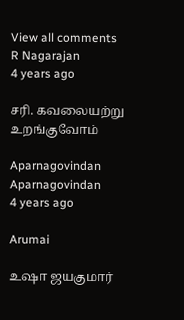View all comments
R Nagarajan
4 years ago

சரி. கவலையற்று உறங்குவோம்

Aparnagovindan
Aparnagovindan
4 years ago

Arumai

உஷா ஜயகுமார்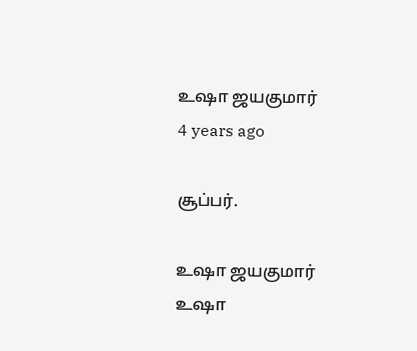உஷா ஜயகுமார்
4 years ago

சூப்பர்.

உஷா ஜயகுமார்
உஷா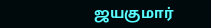ஜயகுமார்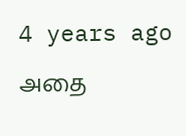4 years ago

அதை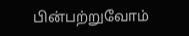பின்பற்றுவோம்